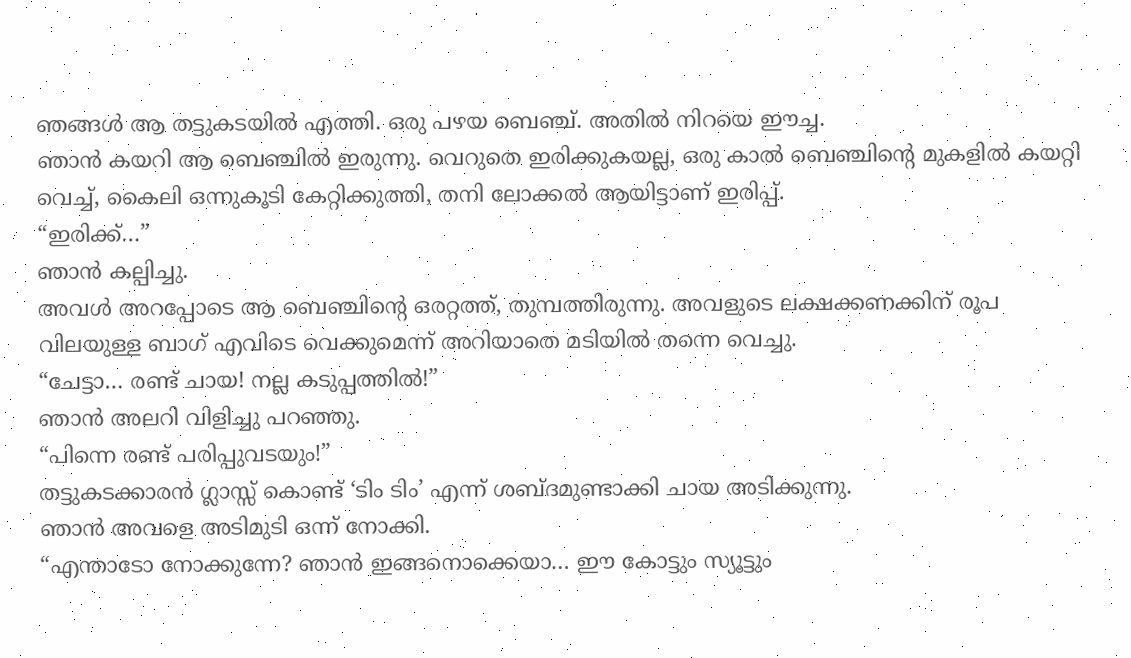ഞങ്ങൾ ആ തട്ടുകടയിൽ എത്തി. ഒരു പഴയ ബെഞ്ച്. അതിൽ നിറയെ ഈച്ച.
ഞാൻ കയറി ആ ബെഞ്ചിൽ ഇരുന്നു. വെറുതെ ഇരിക്കുകയല്ല, ഒരു കാൽ ബെഞ്ചിന്റെ മുകളിൽ കയറ്റി വെച്ച്, കൈലി ഒന്നുകൂടി കേറ്റിക്കുത്തി, തനി ലോക്കൽ ആയിട്ടാണ് ഇരിപ്പ്.
“ഇരിക്ക്…”
ഞാൻ കല്പിച്ചു.
അവൾ അറപ്പോടെ ആ ബെഞ്ചിന്റെ ഒരറ്റത്ത്, തുമ്പത്തിരുന്നു. അവളുടെ ലക്ഷക്കണക്കിന് രൂപ വിലയുള്ള ബാഗ് എവിടെ വെക്കുമെന്ന് അറിയാതെ മടിയിൽ തന്നെ വെച്ചു.
“ചേട്ടാ… രണ്ട് ചായ! നല്ല കടുപ്പത്തിൽ!”
ഞാൻ അലറി വിളിച്ചു പറഞ്ഞു.
“പിന്നെ രണ്ട് പരിപ്പുവടയും!”
തട്ടുകടക്കാരൻ ഗ്ലാസ്സ് കൊണ്ട് ‘ടിം ടിം’ എന്ന് ശബ്ദമുണ്ടാക്കി ചായ അടിക്കുന്നു.
ഞാൻ അവളെ അടിമുടി ഒന്ന് നോക്കി.
“എന്താടോ നോക്കുന്നേ? ഞാൻ ഇങ്ങനൊക്കെയാ… ഈ കോട്ടും സ്യൂട്ടും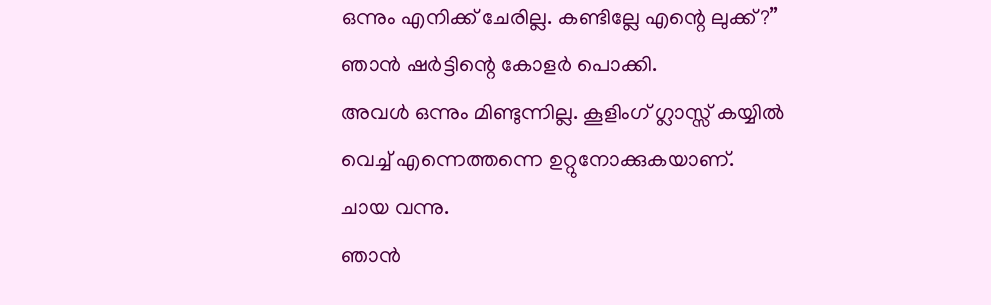ഒന്നും എനിക്ക് ചേരില്ല. കണ്ടില്ലേ എന്റെ ലുക്ക്?”
ഞാൻ ഷർട്ടിന്റെ കോളർ പൊക്കി.
അവൾ ഒന്നും മിണ്ടുന്നില്ല. കൂളിംഗ് ഗ്ലാസ്സ് കയ്യിൽ വെച്ച് എന്നെത്തന്നെ ഉറ്റുനോക്കുകയാണ്.
ചായ വന്നു.
ഞാൻ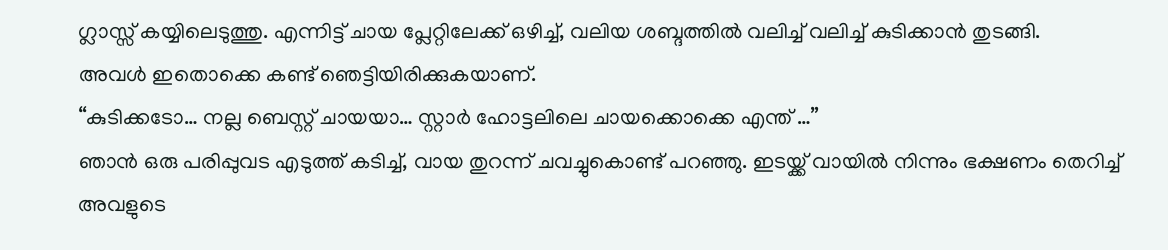ഗ്ലാസ്സ് കയ്യിലെടുത്തു. എന്നിട്ട് ചായ പ്ലേറ്റിലേക്ക് ഒഴിച്ച്, വലിയ ശബ്ദത്തിൽ വലിച്ച് വലിച്ച് കുടിക്കാൻ തുടങ്ങി.
അവൾ ഇതൊക്കെ കണ്ട് ഞെട്ടിയിരിക്കുകയാണ്.
“കുടിക്കടോ… നല്ല ബെസ്റ്റ് ചായയാ… സ്റ്റാർ ഹോട്ടലിലെ ചായക്കൊക്കെ എന്ത് …”
ഞാൻ ഒരു പരിപ്പുവട എടുത്ത് കടിച്ച്, വായ തുറന്ന് ചവച്ചുകൊണ്ട് പറഞ്ഞു. ഇടയ്ക്ക് വായിൽ നിന്നും ഭക്ഷണം തെറിച്ച് അവളുടെ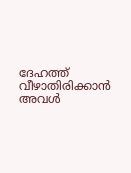ദേഹത്ത് വീഴാതിരിക്കാൻ അവൾ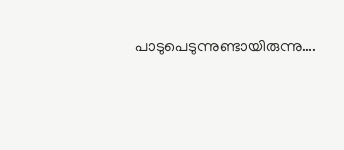പാടുപെടുന്നുണ്ടായിരുന്നു….